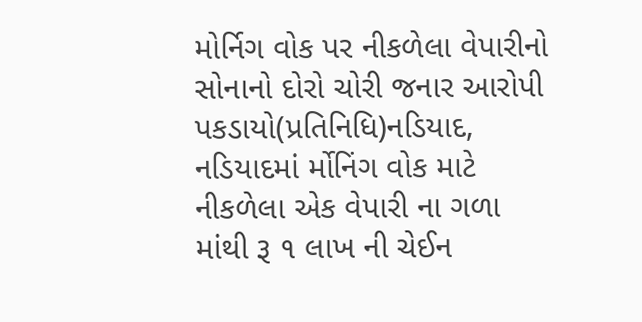મોર્નિગ વોક પર નીકળેલા વેપારીનો સોનાનો દોરો ચોરી જનાર આરોપી પકડાયો(પ્રતિનિધિ)નડિયાદ, નડિયાદમાં ર્મોનિંગ વોક માટે નીકળેલા એક વેપારી ના ગળા માંથી રૂ ૧ લાખ ની ચેઈન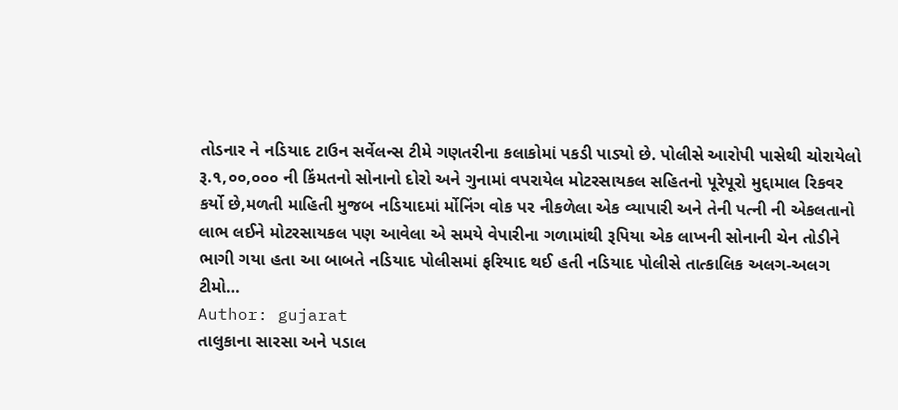તોડનાર ને નડિયાદ ટાઉન સર્વેલન્સ ટીમે ગણતરીના કલાકોમાં પકડી પાડ્યો છે. પોલીસે આરોપી પાસેથી ચોરાયેલો રૂ.૧,૦૦,૦૦૦ ની કિંમતનો સોનાનો દોરો અને ગુનામાં વપરાયેલ મોટરસાયકલ સહિતનો પૂરેપૂરો મુદ્દામાલ રિકવર કર્યો છે,મળતી માહિતી મુજબ નડિયાદમાં ર્મોનિંગ વોક પર નીકળેલા એક વ્યાપારી અને તેની પત્ની ની એકલતાનો લાભ લઈને મોટરસાયકલ પણ આવેલા એ સમયે વેપારીના ગળામાંથી રૂપિયા એક લાખની સોનાની ચેન તોડીને ભાગી ગયા હતા આ બાબતે નડિયાદ પોલીસમાં ફરિયાદ થઈ હતી નડિયાદ પોલીસે તાત્કાલિક અલગ-અલગ ટીમો…
Author: gujarat
તાલુકાના સારસા અને પડાલ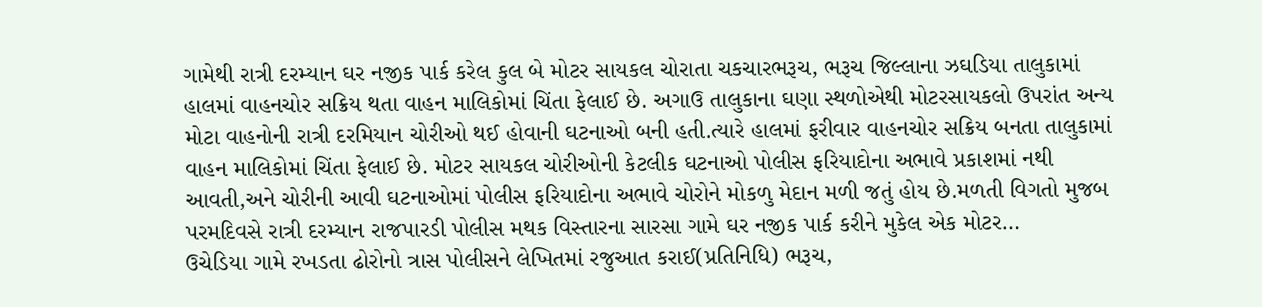ગામેથી રાત્રી દરમ્યાન ઘર નજીક પાર્ક કરેલ કુલ બે મોટર સાયકલ ચોરાતા ચકચારભરૂચ, ભરૂચ જિલ્લાના ઝઘડિયા તાલુકામાં હાલમાં વાહનચોર સક્રિય થતા વાહન માલિકોમાં ચિંતા ફેલાઈ છે. અગાઉ તાલુકાના ઘણા સ્થળોએથી મોટરસાયકલો ઉપરાંત અન્ય મોટા વાહનોની રાત્રી દરમિયાન ચોરીઓ થઈ હોવાની ઘટનાઓ બની હતી.ત્યારે હાલમાં ફરીવાર વાહનચોર સક્રિય બનતા તાલુકામાં વાહન માલિકોમાં ચિંતા ફેલાઈ છે. મોટર સાયકલ ચોરીઓની કેટલીક ઘટનાઓ પોલીસ ફરિયાદોના અભાવે પ્રકાશમાં નથી આવતી,અને ચોરીની આવી ઘટનાઓમાં પોલીસ ફરિયાદોના અભાવે ચોરોને મોકળુ મેદાન મળી જતું હોય છે.મળતી વિગતો મુજબ પરમદિવસે રાત્રી દરમ્યાન રાજપારડી પોલીસ મથક વિસ્તારના સારસા ગામે ઘર નજીક પાર્ક કરીને મુકેલ એક મોટર…
ઉચેડિયા ગામે રખડતા ઢોરોનો ત્રાસ પોલીસને લેખિતમાં રજુઆત કરાઈ(પ્રતિનિધિ) ભરૂચ,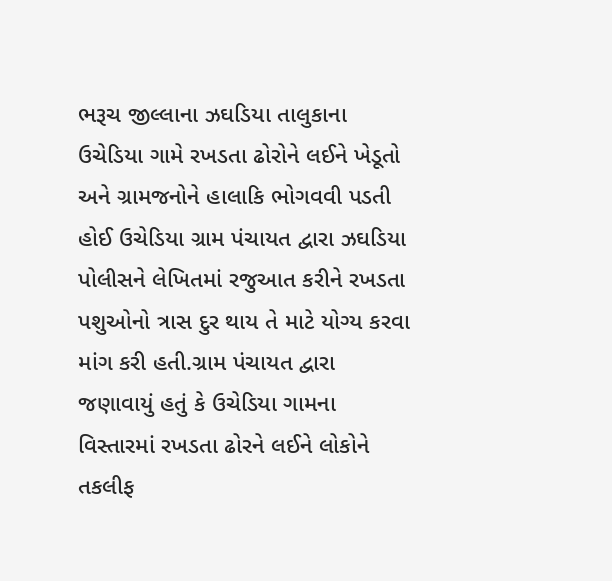ભરૂચ જીલ્લાના ઝઘડિયા તાલુકાના ઉચેડિયા ગામે રખડતા ઢોરોને લઈને ખેડૂતો અને ગ્રામજનોને હાલાકિ ભોગવવી પડતી હોઈ ઉચેડિયા ગ્રામ પંચાયત દ્વારા ઝઘડિયા પોલીસને લેખિતમાં રજુઆત કરીને રખડતા પશુઓનો ત્રાસ દુર થાય તે માટે યોગ્ય કરવા માંગ કરી હતી.ગ્રામ પંચાયત દ્વારા જણાવાયું હતું કે ઉચેડિયા ગામના વિસ્તારમાં રખડતા ઢોરને લઈને લોકોને તકલીફ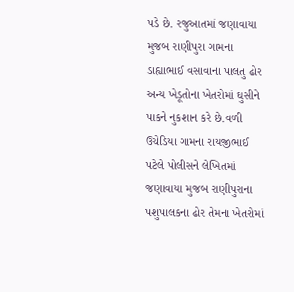પડે છે. રજુઆતમાં જણાવાયા મુજબ રાણીપુરા ગામના ડાહ્યાભાઈ વસાવાના પાલતુ ઢોર અન્ય ખેડૂતોના ખેતરોમાં ઘુસીને પાકને નુકશાન કરે છે.વળી ઉચેડિયા ગામના રાયજીભાઈ પટેલે પોલીસને લેખિતમાં જણાવાયા મુજબ રાણીપુરાના પશુપાલકના ઢોર તેમના ખેતરોમાં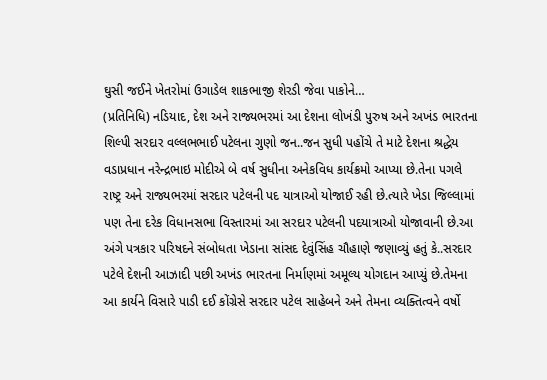ઘુસી જઈને ખેતરોમાં ઉગાડેલ શાકભાજી શેરડી જેવા પાકોને…
(પ્રતિનિધિ) નડિયાદ, દેશ અને રાજ્યભરમાં આ દેશના લોખંડી પુરુષ અને અખંડ ભારતના શિલ્પી સરદાર વલ્લભભાઈ પટેલના ગુણો જન..જન સુધી પહોંચે તે માટે દેશના શ્રદ્ધેય વડાપ્રધાન નરેન્દ્રભાઇ મોદીએ બે વર્ષ સુધીના અનેકવિધ કાર્યક્રમો આપ્યા છે.તેના પગલે રાષ્ટ્ર અને રાજ્યભરમાં સરદાર પટેલની પદ યાત્રાઓ યોજાઈ રહી છે.ત્યારે ખેડા જિલ્લામાં પણ તેના દરેક વિધાનસભા વિસ્તારમાં આ સરદાર પટેલની પદયાત્રાઓ યોજાવાની છે.આ અંગે પત્રકાર પરિષદને સંબોધતા ખેડાના સાંસદ દેવુંસિંહ ચૌહાણે જણાવ્યું હતું કે..સરદાર પટેલે દેશની આઝાદી પછી અખંડ ભારતના નિર્માણમાં અમૂલ્ય યોગદાન આપ્યું છે.તેમના આ કાર્યને વિસારે પાડી દઈ કોંગ્રેસે સરદાર પટેલ સાહેબને અને તેમના વ્યક્તિત્વને વર્ષો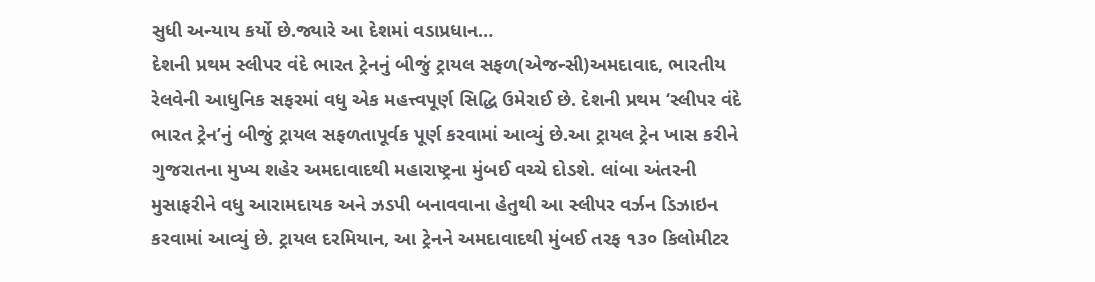સુધી અન્યાય કર્યો છે.જ્યારે આ દેશમાં વડાપ્રધાન…
દેશની પ્રથમ સ્લીપર વંદે ભારત ટ્રેનનું બીજું ટ્રાયલ સફળ(એજન્સી)અમદાવાદ, ભારતીય રેલવેની આધુનિક સફરમાં વધુ એક મહત્ત્વપૂર્ણ સિદ્ધિ ઉમેરાઈ છે. દેશની પ્રથમ ‘સ્લીપર વંદે ભારત ટ્રેન’નું બીજું ટ્રાયલ સફળતાપૂર્વક પૂર્ણ કરવામાં આવ્યું છે.આ ટ્રાયલ ટ્રેન ખાસ કરીને ગુજરાતના મુખ્ય શહેર અમદાવાદથી મહારાષ્ટ્રના મુંબઈ વચ્ચે દોડશે. લાંબા અંતરની મુસાફરીને વધુ આરામદાયક અને ઝડપી બનાવવાના હેતુથી આ સ્લીપર વર્ઝન ડિઝાઇન કરવામાં આવ્યું છે. ટ્રાયલ દરમિયાન, આ ટ્રેનને અમદાવાદથી મુંબઈ તરફ ૧૩૦ કિલોમીટર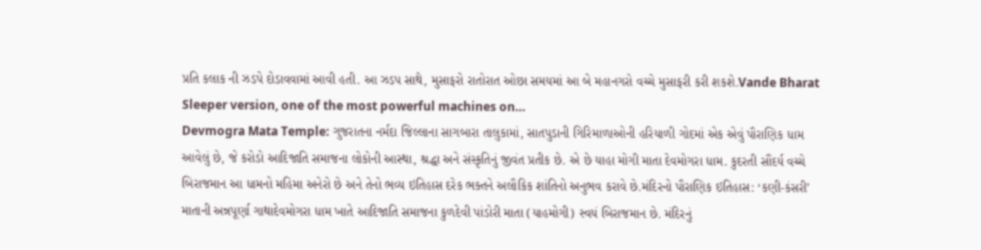પ્રતિ કલાક ની ઝડપે દોડાવવામાં આવી હતી. આ ઝડપ સાથે, મુસાફરો રાતોરાત ઓછા સમયમાં આ બે મહાનગરો વચ્ચે મુસાફરી કરી શકશે.Vande Bharat Sleeper version, one of the most powerful machines on…
Devmogra Mata Temple: ગુજરાતના નર્મદા જિલ્લાના સાગબારા તાલુકામાં, સાતપુડાની ગિરિમાળાઓની હરિયાળી ગોદમાં એક એવું પૌરાણિક ધામ આવેલું છે, જે કરોડો આદિજાતિ સમાજના લોકોની આસ્થા, શ્રદ્ધા અને સંસ્કૃતિનું જીવંત પ્રતીક છે. એ છે યાહા મોગી માતા દેવમોગરા ધામ. કુદરતી સૌંદર્ય વચ્ચે બિરાજમાન આ ધામનો મહિમા અનેરો છે અને તેનો ભવ્ય ઇતિહાસ દરેક ભક્તને અલૌકિક શાંતિનો અનુભવ કરાવે છે.મંદિરનો પૌરાણિક ઇતિહાસ: ‘કણી-કંસરી’ માતાની અન્નપૂર્ણા ગાથાદેવમોગરા ધામ ખાતે આદિજાતિ સમાજના કુળદેવી પાંડોરી માતા (યાહમોગી) સ્વયં બિરાજમાન છે. મંદિરનું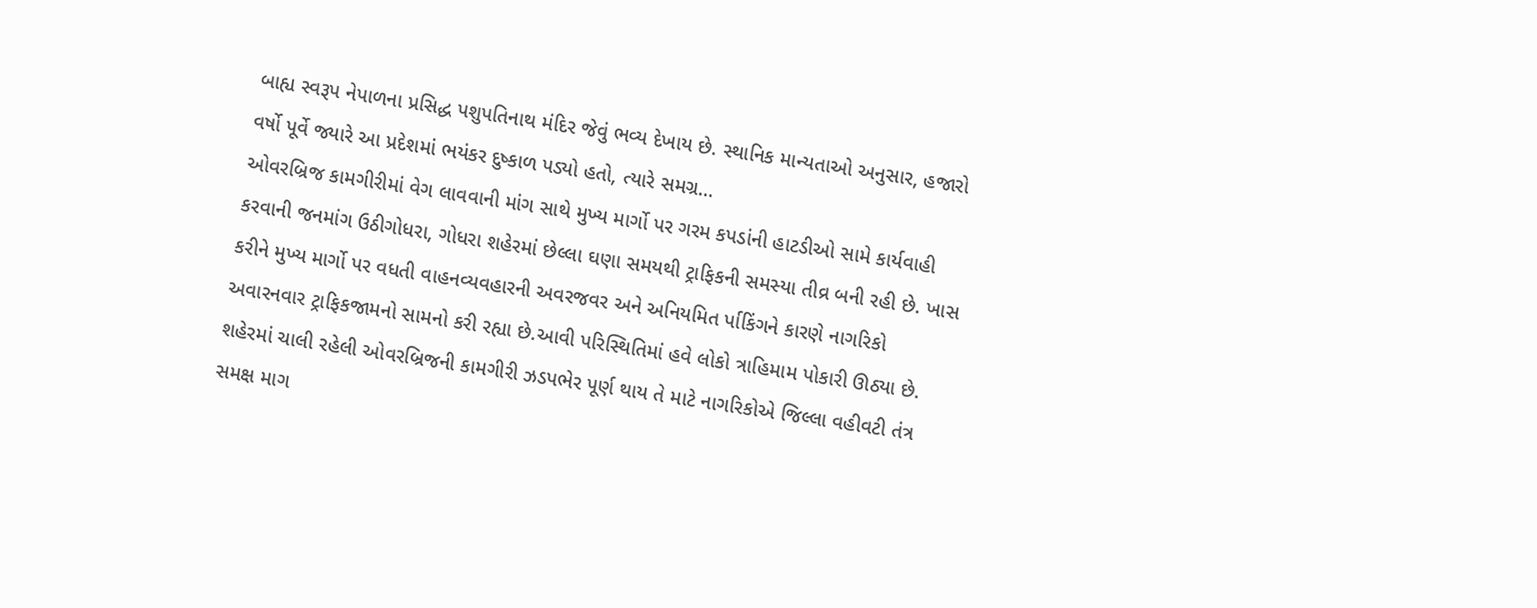બાહ્ય સ્વરૂપ નેપાળના પ્રસિદ્ધ પશુપતિનાથ મંદિર જેવું ભવ્ય દેખાય છે. સ્થાનિક માન્યતાઓ અનુસાર, હજારો વર્ષો પૂર્વે જ્યારે આ પ્રદેશમાં ભયંકર દુષ્કાળ પડ્યો હતો, ત્યારે સમગ્ર…
ઓવરબ્રિજ કામગીરીમાં વેગ લાવવાની માંગ સાથે મુખ્ય માર્ગો પર ગરમ કપડાંની હાટડીઓ સામે કાર્યવાહી કરવાની જનમાંગ ઉઠીગોધરા, ગોધરા શહેરમાં છેલ્લા ઘણા સમયથી ટ્રાફિકની સમસ્યા તીવ્ર બની રહી છે. ખાસ કરીને મુખ્ય માર્ગો પર વધતી વાહનવ્યવહારની અવરજવર અને અનિયમિત ર્પાકિંગને કારણે નાગરિકો અવારનવાર ટ્રાફિકજામનો સામનો કરી રહ્યા છે.આવી પરિસ્થિતિમાં હવે લોકો ત્રાહિમામ પોકારી ઊઠ્યા છે. શહેરમાં ચાલી રહેલી ઓવરબ્રિજની કામગીરી ઝડપભેર પૂર્ણ થાય તે માટે નાગરિકોએ જિલ્લા વહીવટી તંત્ર સમક્ષ માગ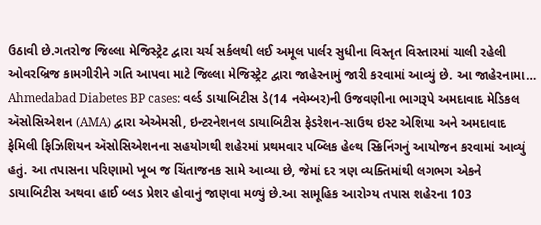ઉઠાવી છે.ગતરોજ જિલ્લા મેજિસ્ટ્રેટ દ્વારા ચર્ચ સર્કલથી લઈ અમૂલ પાર્લર સુધીના વિસ્તૃત વિસ્તારમાં ચાલી રહેલી ઓવરબ્રિજ કામગીરીને ગતિ આપવા માટે જિલ્લા મેજિસ્ટ્રેટ દ્વારા જાહેરનામું જારી કરવામાં આવ્યું છે. આ જાહેરનામા…
Ahmedabad Diabetes BP cases: વર્લ્ડ ડાયાબિટીસ ડે(14 નવેમ્બર)ની ઉજવણીના ભાગરૂપે અમદાવાદ મેડિકલ ઍસોસિએશન (AMA) દ્વારા એએમસી, ઇન્ટરનેશનલ ડાયાબિટીસ ફેડરેશન-સાઉથ ઇસ્ટ એશિયા અને અમદાવાદ ફેમિલી ફિઝિશિયન ઍસોસિએશનના સહયોગથી શહેરમાં પ્રથમવાર પબ્લિક હેલ્થ સ્ક્રિનિંગનું આયોજન કરવામાં આવ્યું હતું. આ તપાસના પરિણામો ખૂબ જ ચિંતાજનક સામે આવ્યા છે, જેમાં દર ત્રણ વ્યક્તિમાંથી લગભગ એકને ડાયાબિટીસ અથવા હાઈ બ્લડ પ્રેશર હોવાનું જાણવા મળ્યું છે.આ સામૂહિક આરોગ્ય તપાસ શહેરના 103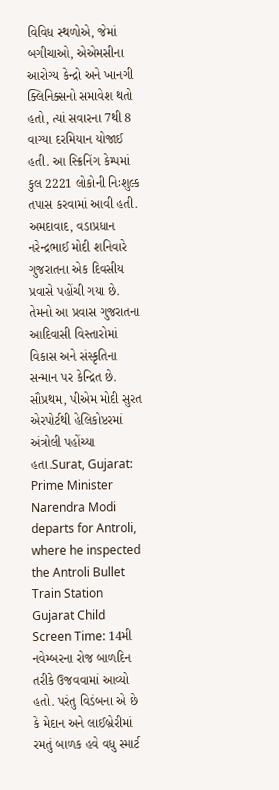વિવિધ સ્થળોએ, જેમાં બગીચાઓ, એએમસીના આરોગ્ય કેન્દ્રો અને ખાનગી ક્લિનિક્સનો સમાવેશ થતો હતો, ત્યાં સવારના 7થી 8 વાગ્યા દરમિયાન યોજાઈ હતી. આ સ્ક્રિનિંગ કેમ્પમાં કુલ 2221 લોકોની નિઃશુલ્ક તપાસ કરવામાં આવી હતી.
અમદાવાદ, વડાપ્રધાન નરેન્દ્રભાઈ મોદી શનિવારે ગુજરાતના એક દિવસીય પ્રવાસે પહોંચી ગયા છે. તેમનો આ પ્રવાસ ગુજરાતના આદિવાસી વિસ્તારોમાં વિકાસ અને સંસ્કૃતિના સન્માન પર કેન્દ્રિત છે. સૌપ્રથમ, પીએમ મોદી સુરત એરપોર્ટથી હેલિકોપ્ટરમાં અંત્રોલી પહોંચ્યા હતા.Surat, Gujarat: Prime Minister Narendra Modi departs for Antroli, where he inspected the Antroli Bullet Train Station
Gujarat Child Screen Time: 14મી નવેમ્બરના રોજ બાળદિન તરીકે ઉજવવામાં આવ્યો હતો. પરંતુ વિડંબના એ છે કે મેદાન અને લાઈબ્રેરીમાં રમતું બાળક હવે વધુ સ્માર્ટ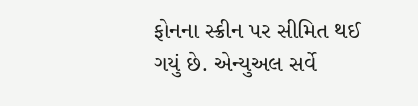ફોનના સ્ક્રીન પર સીમિત થઈ ગયું છે. એન્યુઅલ સર્વે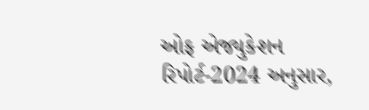ઓફ એજ્યુકેશન રિપોર્ટ-2024 અનુસાર,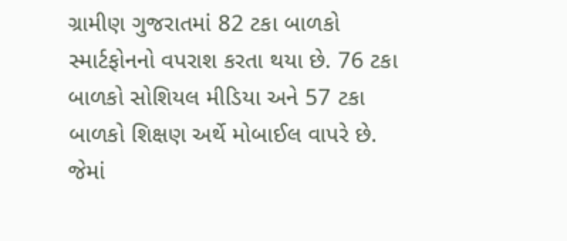ગ્રામીણ ગુજરાતમાં 82 ટકા બાળકો સ્માર્ટફોનનો વપરાશ કરતા થયા છે. 76 ટકા બાળકો સોશિયલ મીડિયા અને 57 ટકા બાળકો શિક્ષણ અર્થે મોબાઈલ વાપરે છે. જેમાં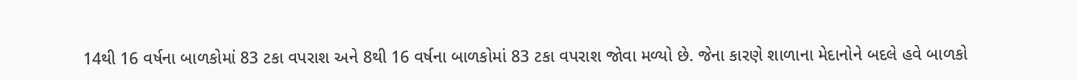14થી 16 વર્ષના બાળકોમાં 83 ટકા વપરાશ અને 8થી 16 વર્ષના બાળકોમાં 83 ટકા વપરાશ જોવા મળ્યો છે. જેના કારણે શાળાના મેદાનોને બદલે હવે બાળકો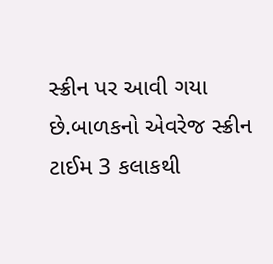સ્ક્રીન પર આવી ગયા છે.બાળકનો એવરેજ સ્ક્રીન ટાઈમ 3 કલાકથી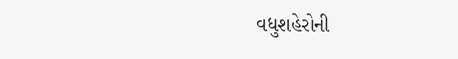વધુશહેરોની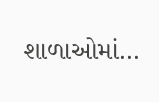શાળાઓમાં…